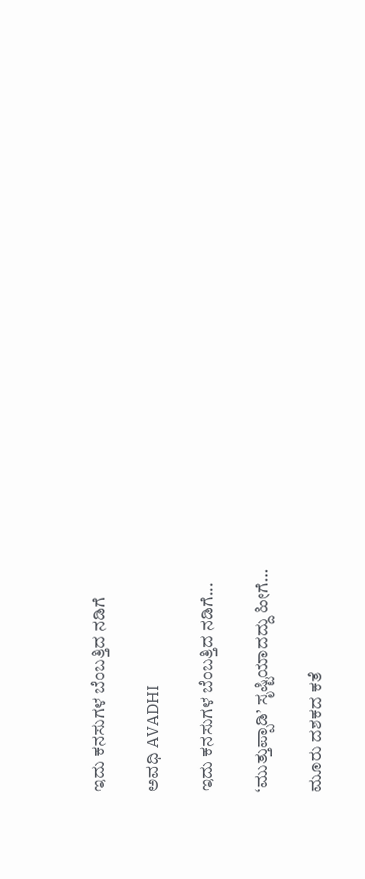ಇದು ಕನಸುಗಳ ಬೆಂಬತ್ತಿದ ನಡಿಗೆ‍

ಅವಧಿ AVADHI

ಇದು ಕನಸುಗಳ ಬೆಂಬತ್ತಿದ ನಡಿಗೆ...

‘ಮುತ್ತುಪ್ಪಾಡಿ’ ಸೃಷ್ಟಿಯಾದದ್ದು ಹೀಗೆ…

ಮೂರು ದಶಕದ ಕತೆ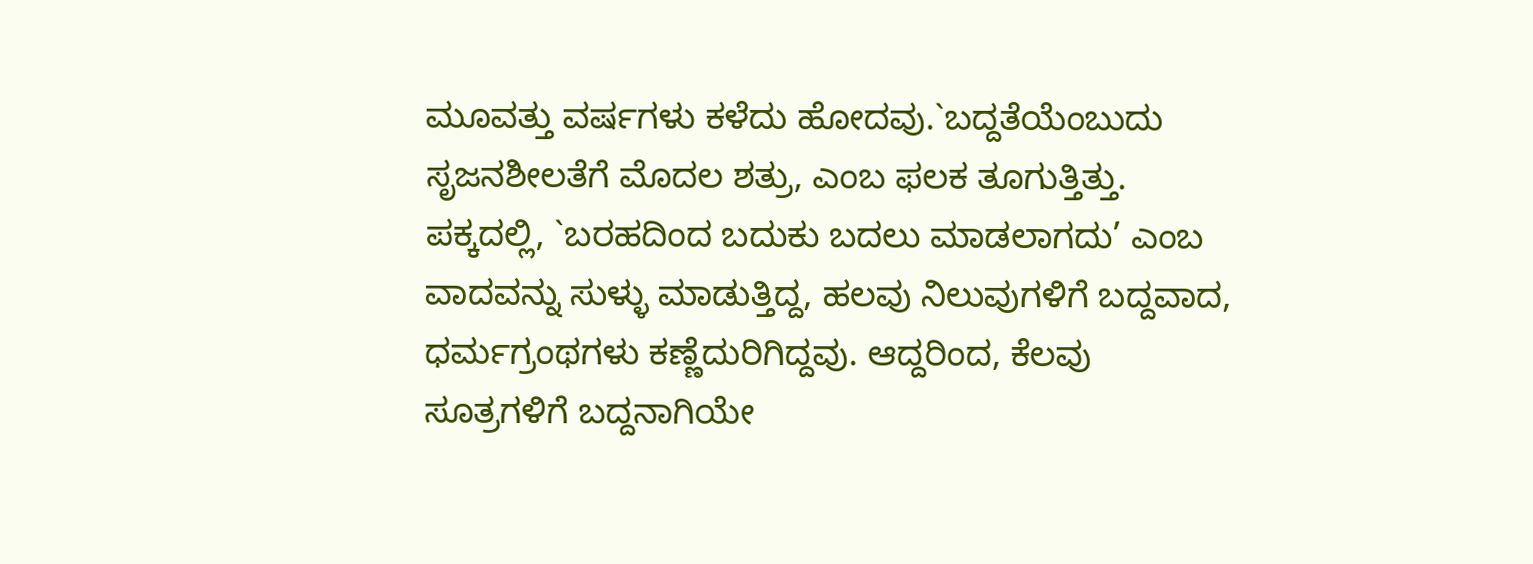ಮೂವತ್ತು ವರ್ಷಗಳು ಕಳೆದು ಹೋದವು.`ಬದ್ದತೆಯೆಂಬುದು ಸೃಜನಶೀಲತೆಗೆ ಮೊದಲ ಶತ್ರು, ಎಂಬ ಫಲಕ ತೂಗುತ್ತಿತ್ತು. ಪಕ್ಕದಲ್ಲಿ, `ಬರಹದಿಂದ ಬದುಕು ಬದಲು ಮಾಡಲಾಗದು’ ಎಂಬ ವಾದವನ್ನು ಸುಳ್ಳು ಮಾಡುತ್ತಿದ್ದ, ಹಲವು ನಿಲುವುಗಳಿಗೆ ಬದ್ದವಾದ, ಧರ್ಮಗ್ರಂಥಗಳು ಕಣ್ಣೆದುರಿಗಿದ್ದವು. ಆದ್ದರಿಂದ, ಕೆಲವು ಸೂತ್ರಗಳಿಗೆ ಬದ್ದನಾಗಿಯೇ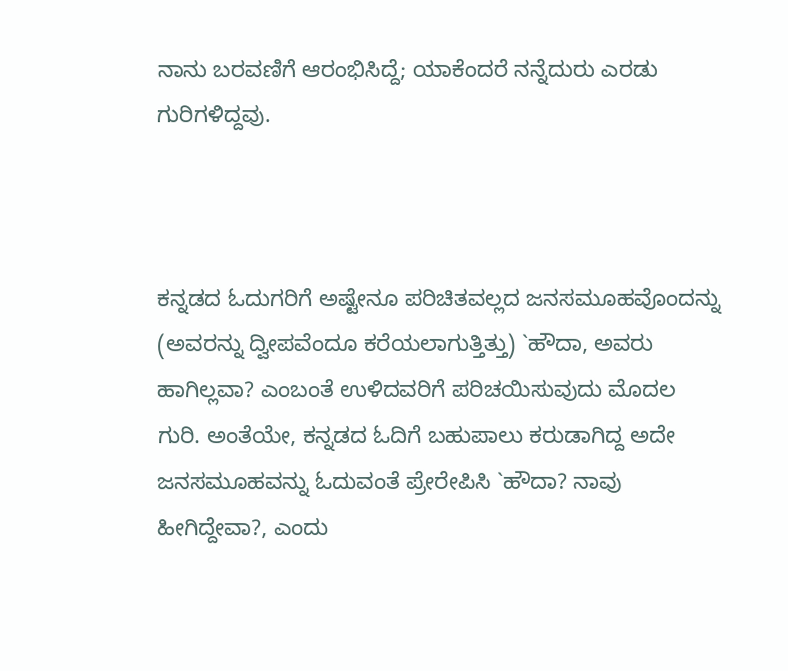ನಾನು ಬರವಣಿಗೆ ಆರಂಭಿಸಿದ್ದೆ; ಯಾಕೆಂದರೆ ನನ್ನೆದುರು ಎರಡು ಗುರಿಗಳಿದ್ದವು.



ಕನ್ನಡದ ಓದುಗರಿಗೆ ಅಷ್ಟೇನೂ ಪರಿಚಿತವಲ್ಲದ ಜನಸಮೂಹವೊಂದನ್ನು (ಅವರನ್ನು ದ್ವೀಪವೆಂದೂ ಕರೆಯಲಾಗುತ್ತಿತ್ತು) `ಹೌದಾ, ಅವರು ಹಾಗಿಲ್ಲವಾ? ಎಂಬಂತೆ ಉಳಿದವರಿಗೆ ಪರಿಚಯಿಸುವುದು ಮೊದಲ ಗುರಿ. ಅಂತೆಯೇ, ಕನ್ನಡದ ಓದಿಗೆ ಬಹುಪಾಲು ಕರುಡಾಗಿದ್ದ ಅದೇ ಜನಸಮೂಹವನ್ನು ಓದುವಂತೆ ಪ್ರೇರೇಪಿಸಿ `ಹೌದಾ? ನಾವು ಹೀಗಿದ್ದೇವಾ?, ಎಂದು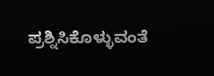ಪ್ರಶ್ನಿಸಿಕೊಳ್ಳುವಂತೆ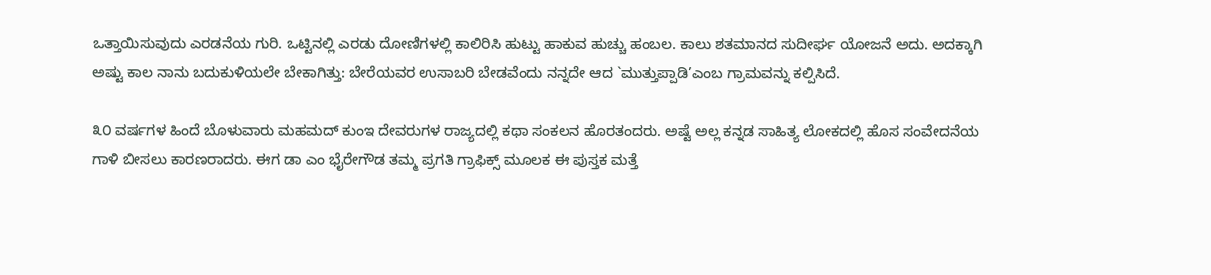ಒತ್ತಾಯಿಸುವುದು ಎರಡನೆಯ ಗುರಿ. ಒಟ್ಟಿನಲ್ಲಿ ಎರಡು ದೋಣಿಗಳಲ್ಲಿ ಕಾಲಿರಿಸಿ ಹುಟ್ಟು ಹಾಕುವ ಹುಚ್ಚು ಹಂಬಲ. ಕಾಲು ಶತಮಾನದ ಸುದೀರ್ಘ ಯೋಜನೆ ಅದು. ಅದಕ್ಕಾಗಿ ಅಷ್ಟು ಕಾಲ ನಾನು ಬದುಕುಳಿಯಲೇ ಬೇಕಾಗಿತ್ತು: ಬೇರೆಯವರ ಉಸಾಬರಿ ಬೇಡವೆಂದು ನನ್ನದೇ ಆದ `ಮುತ್ತುಪ್ಪಾಡಿ’ಎಂಬ ಗ್ರಾಮವನ್ನು ಕಲ್ಪಿಸಿದೆ.

೩೦ ವರ್ಷಗಳ ಹಿಂದೆ ಬೊಳುವಾರು ಮಹಮದ್ ಕುಂಇ ದೇವರುಗಳ ರಾಜ್ಯದಲ್ಲಿ ಕಥಾ ಸಂಕಲನ ಹೊರತಂದರು. ಅಷ್ಟೆ ಅಲ್ಲ ಕನ್ನಡ ಸಾಹಿತ್ಯ ಲೋಕದಲ್ಲಿ ಹೊಸ ಸಂವೇದನೆಯ ಗಾಳಿ ಬೀಸಲು ಕಾರಣರಾದರು. ಈಗ ಡಾ ಎಂ ಭೈರೇಗೌಡ ತಮ್ಮ ಪ್ರಗತಿ ಗ್ರಾಫಿಕ್ಸ್ ಮೂಲಕ ಈ ಪುಸ್ತಕ ಮತ್ತೆ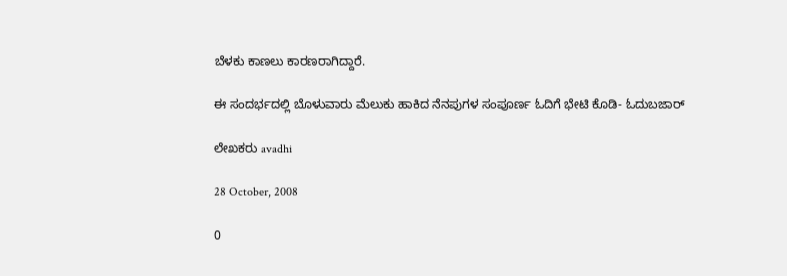ಬೆಳಕು ಕಾಣಲು ಕಾರಣರಾಗಿದ್ದಾರೆ.

ಈ ಸಂದರ್ಭದಲ್ಲಿ ಬೊಳುವಾರು ಮೆಲುಕು ಹಾಕಿದ ನೆನಪುಗಳ ಸಂಪೂರ್ಣ ಓದಿಗೆ ಭೇಟಿ ಕೊಡಿ- ಓದುಬಜಾರ್

ಲೇಖಕರು avadhi

28 October, 2008

0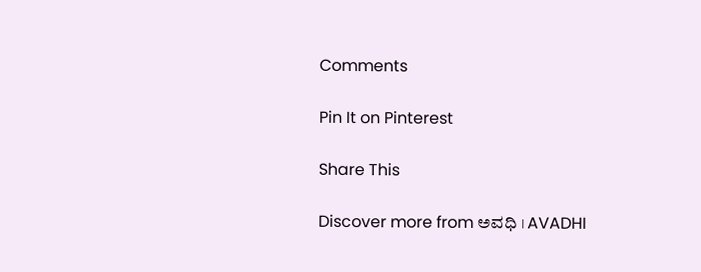Comments

Pin It on Pinterest

Share This

Discover more from ಅವಧಿ । AVADHI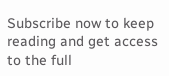Subscribe now to keep reading and get access to the full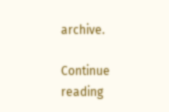archive.

Continue reading